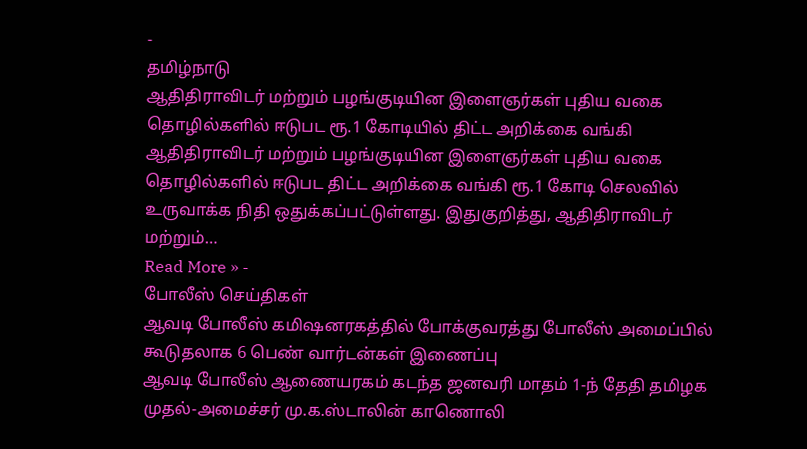-
தமிழ்நாடு
ஆதிதிராவிடர் மற்றும் பழங்குடியின இளைஞர்கள் புதிய வகை தொழில்களில் ஈடுபட ரூ.1 கோடியில் திட்ட அறிக்கை வங்கி
ஆதிதிராவிடர் மற்றும் பழங்குடியின இளைஞர்கள் புதிய வகை தொழில்களில் ஈடுபட திட்ட அறிக்கை வங்கி ரூ.1 கோடி செலவில் உருவாக்க நிதி ஒதுக்கப்பட்டுள்ளது. இதுகுறித்து, ஆதிதிராவிடர் மற்றும்…
Read More » -
போலீஸ் செய்திகள்
ஆவடி போலீஸ் கமிஷனரகத்தில் போக்குவரத்து போலீஸ் அமைப்பில் கூடுதலாக 6 பெண் வார்டன்கள் இணைப்பு
ஆவடி போலீஸ் ஆணையரகம் கடந்த ஜனவரி மாதம் 1-ந் தேதி தமிழக முதல்-அமைச்சர் மு.க.ஸ்டாலின் காணொலி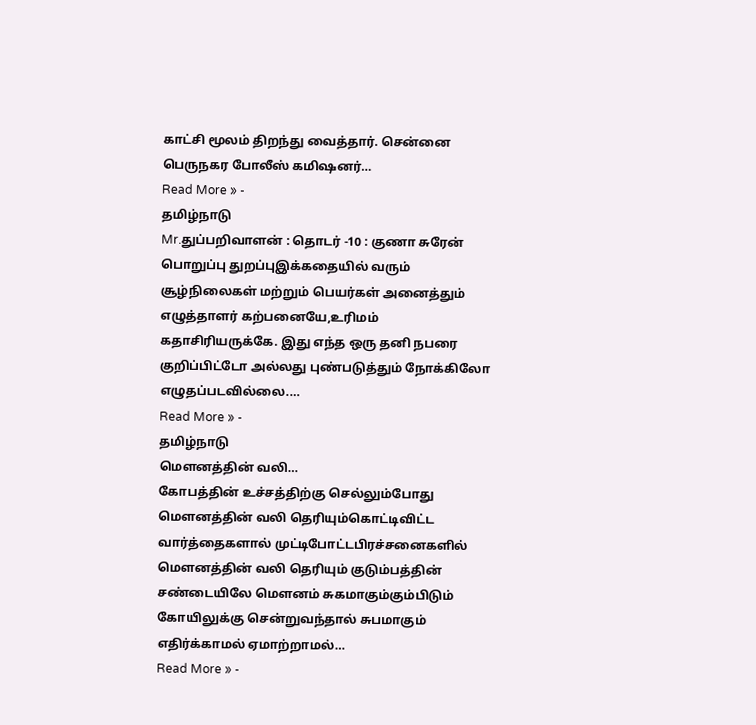காட்சி மூலம் திறந்து வைத்தார். சென்னை பெருநகர போலீஸ் கமிஷனர்…
Read More » -
தமிழ்நாடு
Mr.துப்பறிவாளன் : தொடர் -10 : குணா சுரேன்
பொறுப்பு துறப்புஇக்கதையில் வரும் சூழ்நிலைகள் மற்றும் பெயர்கள் அனைத்தும் எழுத்தாளர் கற்பனையே,உரிமம் கதாசிரியருக்கே. இது எந்த ஒரு தனி நபரை குறிப்பிட்டோ அல்லது புண்படுத்தும் நோக்கிலோ எழுதப்படவில்லை.…
Read More » -
தமிழ்நாடு
மௌனத்தின் வலி…
கோபத்தின் உச்சத்திற்கு செல்லும்போது மௌனத்தின் வலி தெரியும்கொட்டிவிட்ட வார்த்தைகளால் முட்டிபோட்டபிரச்சனைகளில் மௌனத்தின் வலி தெரியும் குடும்பத்தின் சண்டையிலே மௌனம் சுகமாகும்கும்பிடும் கோயிலுக்கு சென்றுவந்தால் சுபமாகும் எதிர்க்காமல் ஏமாற்றாமல்…
Read More » -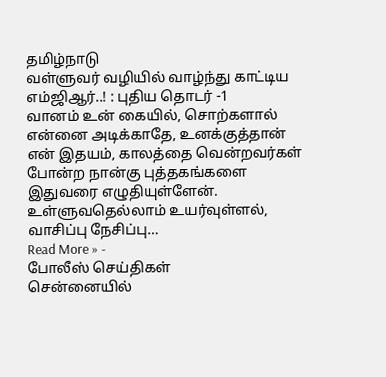தமிழ்நாடு
வள்ளுவர் வழியில் வாழ்ந்து காட்டிய எம்ஜிஆர்..! : புதிய தொடர் -1
வானம் உன் கையில், சொற்களால் என்னை அடிக்காதே, உனக்குத்தான் என் இதயம், காலத்தை வென்றவர்கள் போன்ற நான்கு புத்தகங்களை இதுவரை எழுதியுள்ளேன். உள்ளுவதெல்லாம் உயர்வுள்ளல், வாசிப்பு நேசிப்பு…
Read More » -
போலீஸ் செய்திகள்
சென்னையில்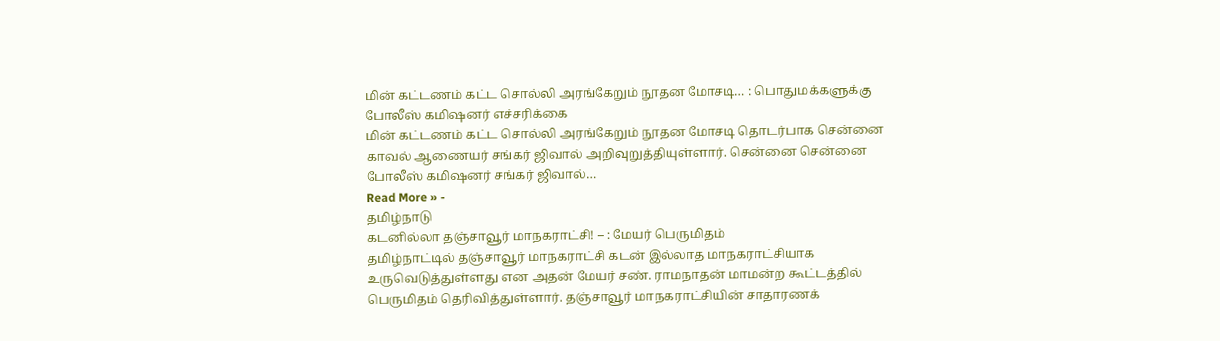மின் கட்டணம் கட்ட சொல்லி அரங்கேறும் நூதன மோசடி… : பொதுமக்களுக்கு போலீஸ் கமிஷனர் எச்சரிக்கை
மின் கட்டணம் கட்ட சொல்லி அரங்கேறும் நூதன மோசடி தொடர்பாக சென்னை காவல் ஆணையர் சங்கர் ஜிவால் அறிவுறுத்தியுள்ளார். சென்னை சென்னை போலீஸ் கமிஷனர் சங்கர் ஜிவால்…
Read More » -
தமிழ்நாடு
கடனில்லா தஞ்சாவூர் மாநகராட்சி! – : மேயர் பெருமிதம்
தமிழ்நாட்டில் தஞ்சாவூர் மாநகராட்சி கடன் இல்லாத மாநகராட்சியாக உருவெடுத்துள்ளது என அதன் மேயர் சண். ராமநாதன் மாமன்ற கூட்டத்தில் பெருமிதம் தெரிவித்துள்ளார். தஞ்சாவூர் மாநகராட்சியின் சாதாரணக்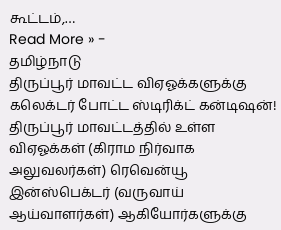கூட்டம்,…
Read More » -
தமிழ்நாடு
திருப்பூர் மாவட்ட விஏஓக்களுக்கு கலெக்டர் போட்ட ஸ்டிரிக்ட் கன்டிஷன்!
திருப்பூர் மாவட்டத்தில் உள்ள விஏஓக்கள் (கிராம நிர்வாக அலுவலர்கள்) ரெவென்யூ இன்ஸ்பெக்டர் (வருவாய் ஆய்வாளர்கள்) ஆகியோர்களுக்கு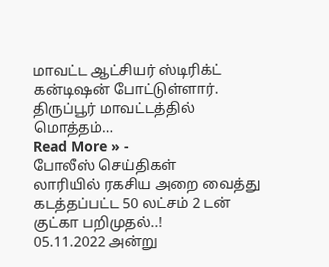மாவட்ட ஆட்சியர் ஸ்டிரிக்ட் கன்டிஷன் போட்டுள்ளார். திருப்பூர் மாவட்டத்தில் மொத்தம்…
Read More » -
போலீஸ் செய்திகள்
லாரியில் ரகசிய அறை வைத்து கடத்தப்பட்ட 50 லட்சம் 2 டன் குட்கா பறிமுதல்..!
05.11.2022 அன்று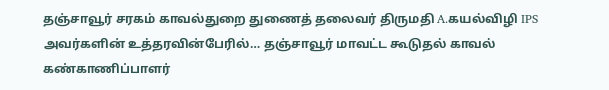தஞ்சாவூர் சரகம் காவல்துறை துணைத் தலைவர் திருமதி A.கயல்விழி IPS அவர்களின் உத்தரவின்பேரில்… தஞ்சாவூர் மாவட்ட கூடுதல் காவல் கண்காணிப்பாளர்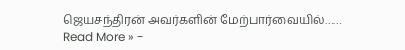ஜெயசந்திரன் அவர்களின் மேற்பார்வையில்……
Read More » -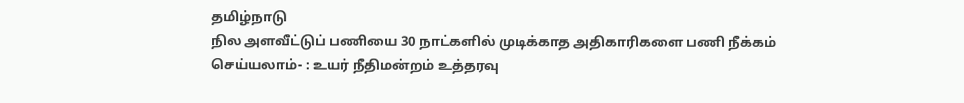தமிழ்நாடு
நில அளவீட்டுப் பணியை 30 நாட்களில் முடிக்காத அதிகாரிகளை பணி நீக்கம் செய்யலாம்- : உயர் நீதிமன்றம் உத்தரவு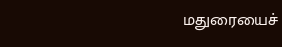மதுரையைச்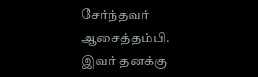சேர்ந்தவர் ஆசைத்தம்பி. இவர் தனக்கு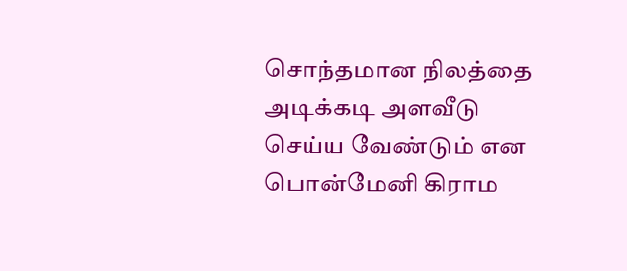சொந்தமான நிலத்தை அடிக்கடி அளவீடு செய்ய வேண்டும் என பொன்மேனி கிராம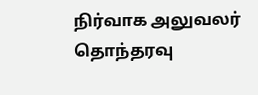நிர்வாக அலுவலர் தொந்தரவு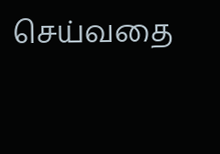செய்வதை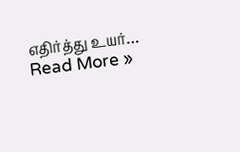எதிர்த்து உயர்…
Read More »